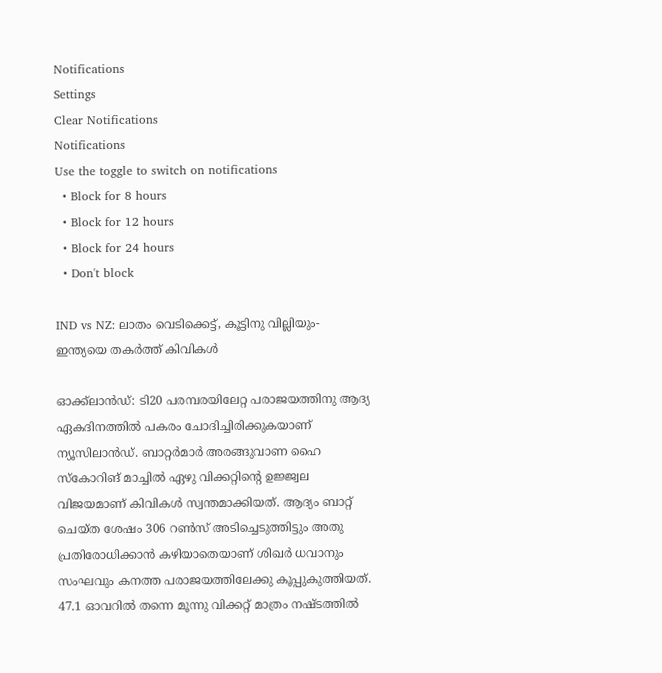Notifications
Settings
Clear Notifications
Notifications
Use the toggle to switch on notifications
  • Block for 8 hours
  • Block for 12 hours
  • Block for 24 hours
  • Don't block

IND vs NZ: ലാതം വെടിക്കെട്ട്, കൂട്ടിനു വില്ലിയും- ഇന്ത്യയെ തകര്‍ത്ത് കിവികള്‍

ഓക്ക്‌ലാന്‍ഡ്: ടി20 പരമ്പരയിലേറ്റ പരാജയത്തിനു ആദ്യ ഏകദിനത്തില്‍ പകരം ചോദിച്ചിരിക്കുകയാണ് ന്യൂസിലാന്‍ഡ്. ബാറ്റര്‍മാര്‍ അരങ്ങുവാണ ഹൈ സ്‌കോറിങ് മാച്ചില്‍ ഏഴു വിക്കറ്റിന്റെ ഉജ്ജ്വല വിജയമാണ് കിവികള്‍ സ്വന്തമാക്കിയത്. ആദ്യം ബാറ്റ് ചെയ്ത ശേഷം 306 റണ്‍സ് അടിച്ചെടുത്തിട്ടും അതു പ്രതിരോധിക്കാന്‍ കഴിയാതെയാണ് ശിഖര്‍ ധവാനും സംഘവും കനത്ത പരാജയത്തിലേക്കു കൂപ്പുകുത്തിയത്. 47.1 ഓവറില്‍ തന്നെ മൂന്നു വിക്കറ്റ് മാത്രം നഷ്ടത്തില്‍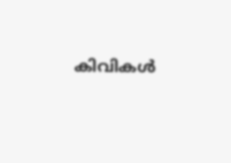കിവികള്‍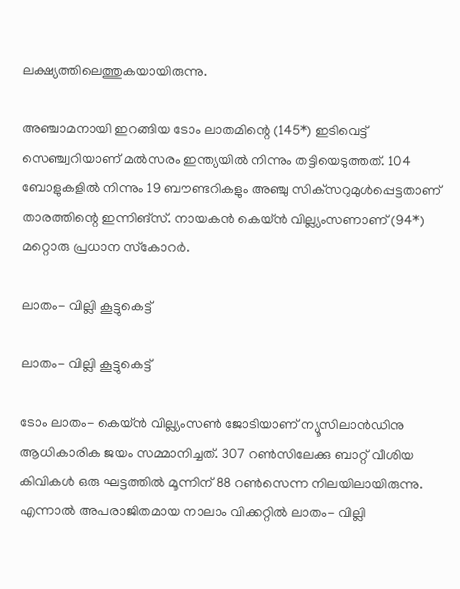ലക്ഷ്യത്തിലെത്തുകയായിരുന്നു.

അഞ്ചാമനായി ഇറങ്ങിയ ടോം ലാതമിന്റെ (145*) ഇടിവെട്ട് സെഞ്ച്വറിയാണ് മല്‍സരം ഇന്ത്യയില്‍ നിന്നും തട്ടിയെടുത്തത്. 104 ബോളുകളില്‍ നിന്നും 19 ബൗണ്ടറികളും അഞ്ചു സിക്‌സറുമുള്‍പ്പെട്ടതാണ് താരത്തിന്റെ ഇന്നിങ്‌സ്. നായകന്‍ കെയ്ന്‍ വില്ല്യംസണാണ് (94*) മറ്റൊരു പ്രധാന സ്‌കോറര്‍.

ലാതം- വില്ലി കൂട്ടുകെട്ട്

ലാതം- വില്ലി കൂട്ടുകെട്ട്

ടോം ലാതം- കെയ്ന്‍ വില്ല്യംസണ്‍ ജോടിയാണ് ന്യൂസിലാന്‍ഡിനു ആധികാരിക ജയം സമ്മാനിച്ചത്. 307 റണ്‍സിലേക്കു ബാറ്റ് വീശിയ കിവികള്‍ ഒരു ഘട്ടത്തില്‍ മൂന്നിന് 88 റണ്‍സെന്ന നിലയിലായിരുന്നു. എന്നാല്‍ അപരാജിതമായ നാലാം വിക്കറ്റില്‍ ലാതം- വില്ലി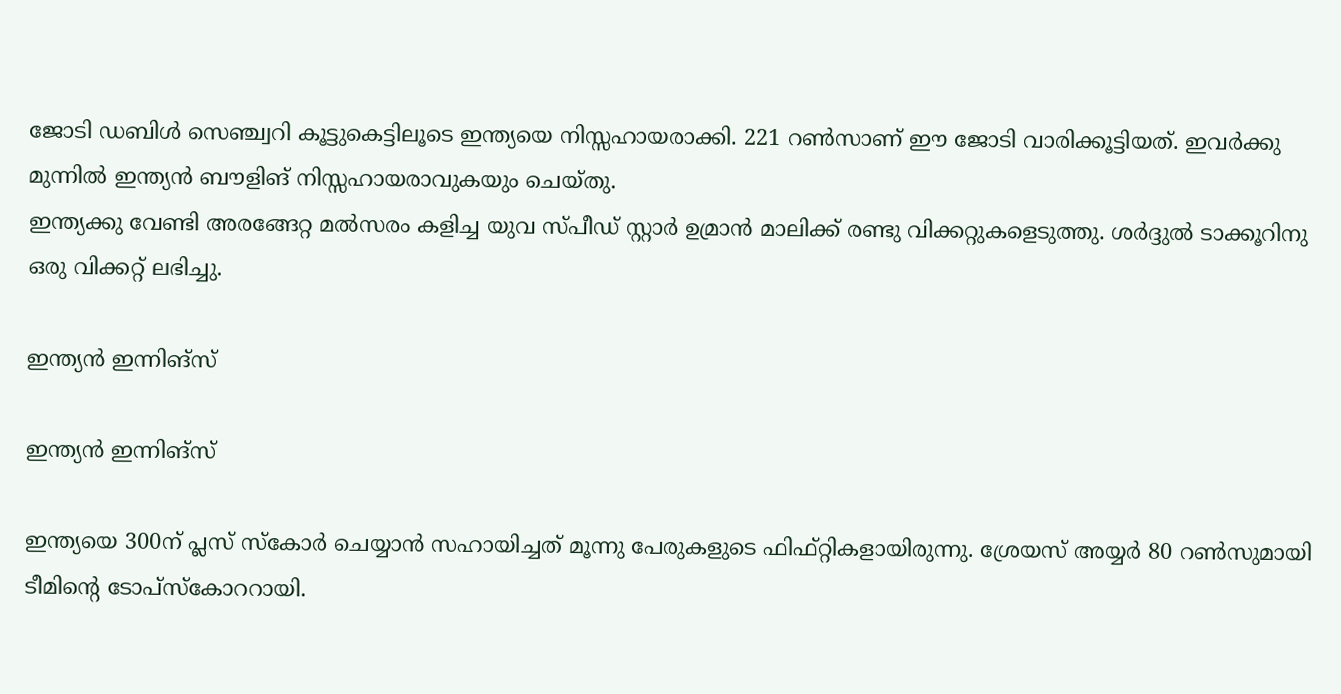ജോടി ഡബിള്‍ സെഞ്ച്വറി കൂട്ടുകെട്ടിലൂടെ ഇന്ത്യയെ നിസ്സഹായരാക്കി. 221 റണ്‍സാണ് ഈ ജോടി വാരിക്കൂട്ടിയത്. ഇവര്‍ക്കു മുന്നില്‍ ഇന്ത്യന്‍ ബൗളിങ് നിസ്സഹായരാവുകയും ചെയ്തു.
ഇന്ത്യക്കു വേണ്ടി അരങ്ങേറ്റ മല്‍സരം കളിച്ച യുവ സ്പീഡ് സ്റ്റാര്‍ ഉമ്രാന്‍ മാലിക്ക് രണ്ടു വിക്കറ്റുകളെടുത്തു. ശര്‍ദ്ദുല്‍ ടാക്കൂറിനു ഒരു വിക്കറ്റ് ലഭിച്ചു.

ഇന്ത്യന്‍ ഇന്നിങ്‌സ്

ഇന്ത്യന്‍ ഇന്നിങ്‌സ്

ഇന്ത്യയെ 300ന് പ്ലസ് സ്‌കോര്‍ ചെയ്യാന്‍ സഹായിച്ചത് മൂന്നു പേരുകളുടെ ഫിഫ്റ്റികളായിരുന്നു. ശ്രേയസ് അയ്യര്‍ 80 റണ്‍സുമായി ടീമിന്റെ ടോപ്‌സ്‌കോററായി.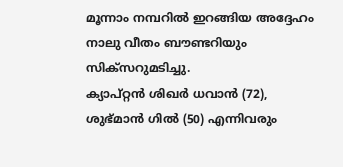മൂന്നാം നമ്പറില്‍ ഇറങ്ങിയ അദ്ദേഹം നാലു വീതം ബൗണ്ടറിയും സിക്‌സറുമടിച്ചു.
ക്യാപ്റ്റന്‍ ശിഖര്‍ ധവാന്‍ (72), ശുഭ്മാന്‍ ഗില്‍ (50) എന്നിവരും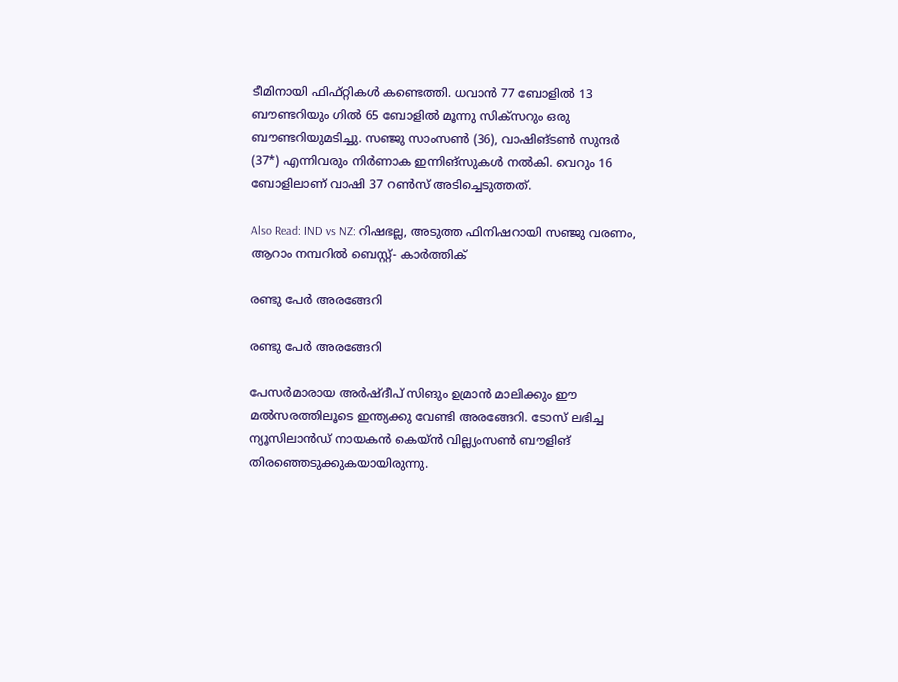ടീമിനായി ഫിഫ്റ്റികള്‍ കണ്ടെത്തി. ധവാന്‍ 77 ബോളില്‍ 13 ബൗണ്ടറിയും ഗില്‍ 65 ബോളില്‍ മൂന്നു സിക്‌സറും ഒരു ബൗണ്ടറിയുമടിച്ചു. സഞ്ജു സാംസണ്‍ (36), വാഷിങ്ടണ്‍ സുന്ദര്‍ (37*) എന്നിവരും നിര്‍ണാക ഇന്നിങ്‌സുകള്‍ നല്‍കി. വെറും 16 ബോളിലാണ് വാഷി 37 റണ്‍സ് അടിച്ചെടുത്തത്.

Also Read: IND vs NZ: റിഷഭല്ല, അടുത്ത ഫിനിഷറായി സഞ്ജു വരണം, ആറാം നമ്പറില്‍ ബെസ്റ്റ്- കാര്‍ത്തിക്

രണ്ടു പേര്‍ അരങ്ങേറി

രണ്ടു പേര്‍ അരങ്ങേറി

പേസര്‍മാരായ അര്‍ഷ്ദീപ് സിങും ഉമ്രാന്‍ മാലിക്കും ഈ മല്‍സരത്തിലൂടെ ഇന്ത്യക്കു വേണ്ടി അരങ്ങേറി. ടോസ് ലഭിച്ച ന്യൂസിലാന്‍ഡ് നായകന്‍ കെയ്ന്‍ വില്ല്യംസണ്‍ ബൗളിങ് തിരഞ്ഞെടുക്കുകയായിരുന്നു.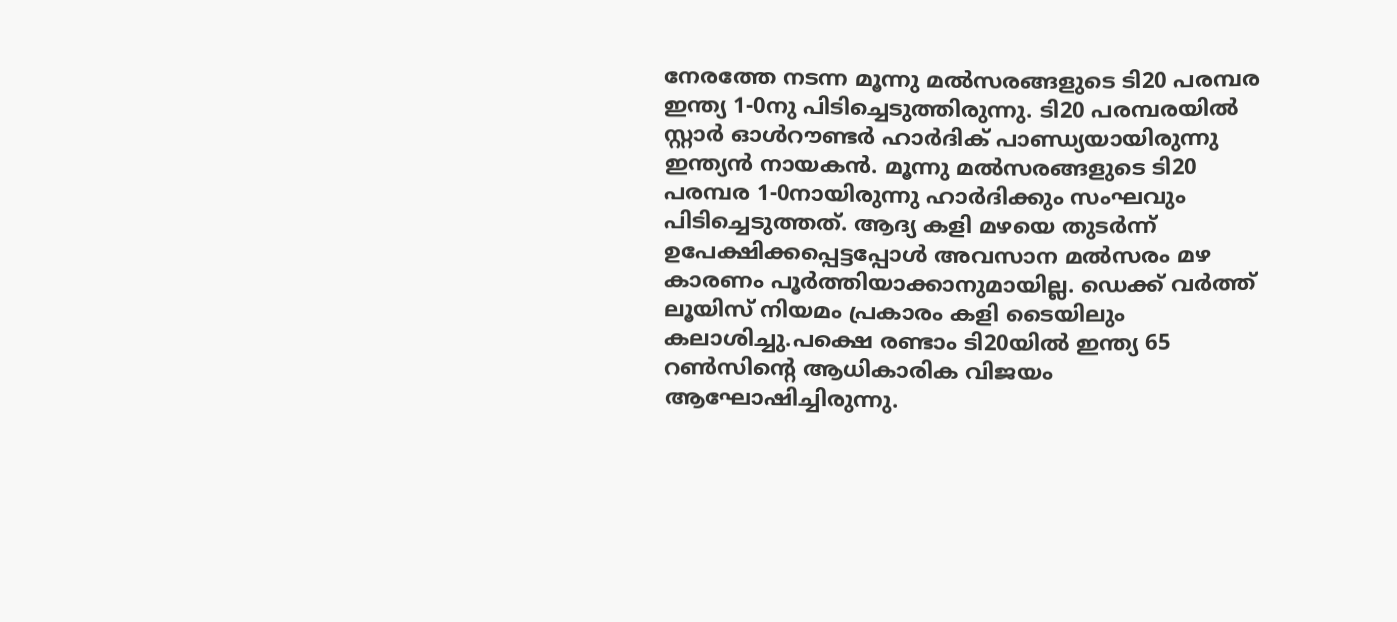നേരത്തേ നടന്ന മൂന്നു മല്‍സരങ്ങളുടെ ടി20 പരമ്പര ഇന്ത്യ 1-0നു പിടിച്ചെടുത്തിരുന്നു. ടി20 പരമ്പരയില്‍ സ്റ്റാര്‍ ഓള്‍റൗണ്ടര്‍ ഹാര്‍ദിക് പാണ്ഡ്യയായിരുന്നു ഇന്ത്യന്‍ നായകന്‍. മൂന്നു മല്‍സരങ്ങളുടെ ടി20 പരമ്പര 1-0നായിരുന്നു ഹാര്‍ദിക്കും സംഘവും പിടിച്ചെടുത്തത്. ആദ്യ കളി മഴയെ തുടര്‍ന്ന് ഉപേക്ഷിക്കപ്പെട്ടപ്പോള്‍ അവസാന മല്‍സരം മഴ കാരണം പൂര്‍ത്തിയാക്കാനുമായില്ല. ഡെക്ക് വര്‍ത്ത് ലൂയിസ് നിയമം പ്രകാരം കളി ടൈയിലും കലാശിച്ചു.പക്ഷെ രണ്ടാം ടി20യില്‍ ഇന്ത്യ 65 റണ്‍സിന്റെ ആധികാരിക വിജയം ആഘോഷിച്ചിരുന്നു.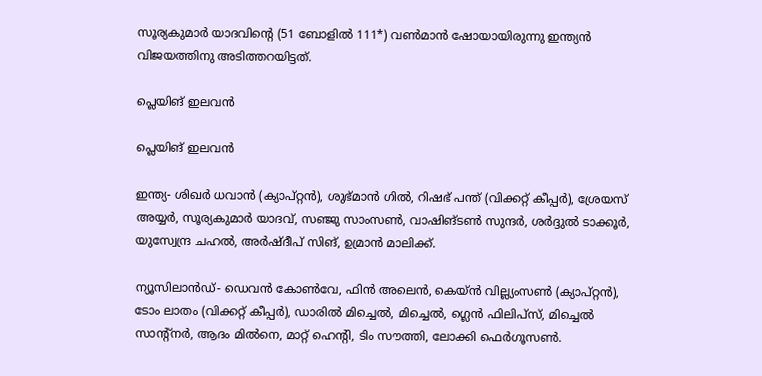സൂര്യകുമാര്‍ യാദവിന്റെ (51 ബോളില്‍ 111*) വണ്‍മാന്‍ ഷോയായിരുന്നു ഇന്ത്യന്‍ വിജയത്തിനു അടിത്തറയിട്ടത്.

പ്ലെയിങ് ഇലവന്‍

പ്ലെയിങ് ഇലവന്‍

ഇന്ത്യ- ശിഖര്‍ ധവാന്‍ (ക്യാപ്റ്റന്‍), ശുഭ്മാന്‍ ഗില്‍, റിഷഭ് പന്ത് (വിക്കറ്റ് കീപ്പര്‍), ശ്രേയസ് അയ്യര്‍, സൂര്യകുമാര്‍ യാദവ്, സഞ്ജു സാംസണ്‍, വാഷിങ്ടണ്‍ സുന്ദര്‍, ശര്‍ദ്ദുല്‍ ടാക്കൂര്‍, യുസ്വേന്ദ്ര ചഹല്‍, അര്‍ഷ്ദീപ് സിങ്, ഉമ്രാന്‍ മാലിക്ക്.

ന്യൂസിലാന്‍ഡ്- ഡെവന്‍ കോണ്‍വേ, ഫിന്‍ അലെന്‍, കെയ്ന്‍ വില്ല്യംസണ്‍ (ക്യാപ്റ്റന്‍), ടോം ലാതം (വിക്കറ്റ് കീപ്പര്‍), ഡാരില്‍ മിച്ചെല്‍, മിച്ചെല്‍, ഗ്ലെന്‍ ഫിലിപ്‌സ്, മിച്ചെല്‍ സാന്റ്‌നര്‍, ആദം മില്‍നെ, മാറ്റ് ഹെന്റി, ടിം സൗത്തി, ലോക്കി ഫെര്‍ഗൂസണ്‍.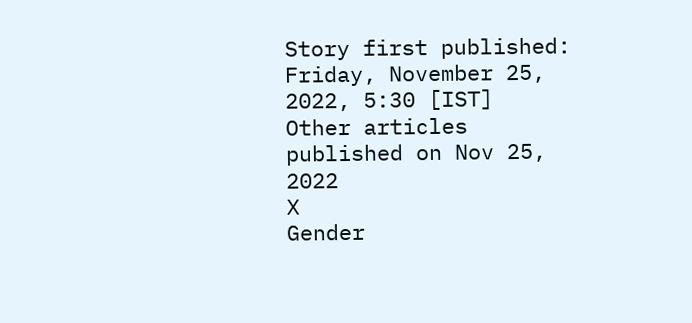Story first published: Friday, November 25, 2022, 5:30 [IST]
Other articles published on Nov 25, 2022
X
Gender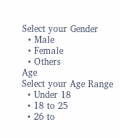Select your Gender
  • Male
  • Female
  • Others
Age
Select your Age Range
  • Under 18
  • 18 to 25
  • 26 to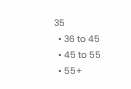35
  • 36 to 45
  • 45 to 55
  • 55+